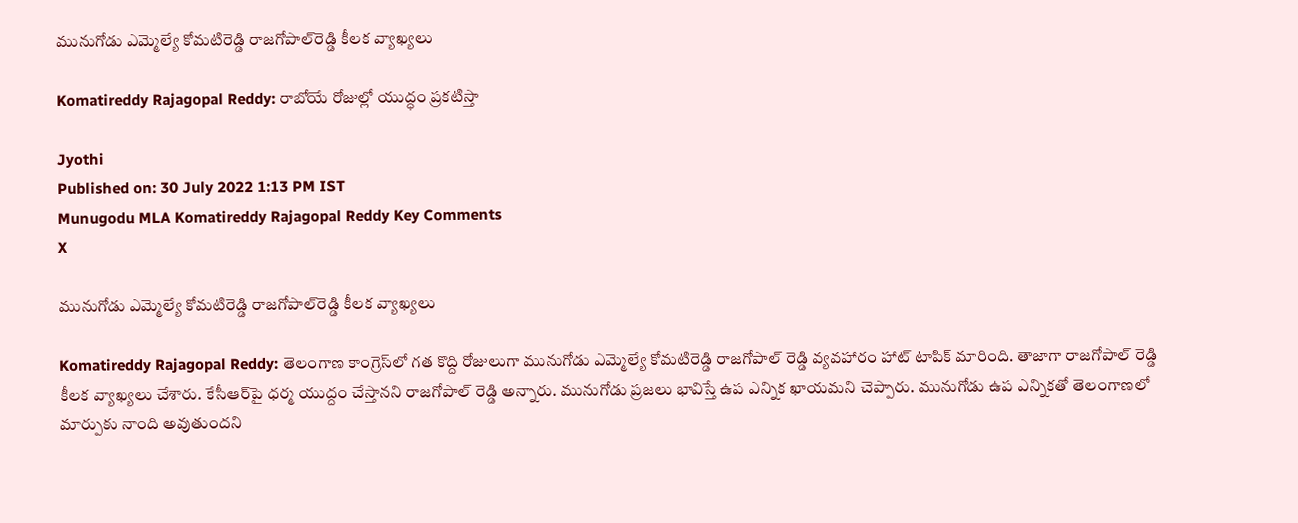మునుగోడు ఎమ్మెల్యే కోమటిరెడ్డి రాజగోపాల్‌రెడ్డి కీలక వ్యాఖ్యలు

Komatireddy Rajagopal Reddy: రాబోయే రోజుల్లో యుద్ధం ప్రకటిస్తా

Jyothi
Published on: 30 July 2022 1:13 PM IST
Munugodu MLA Komatireddy Rajagopal Reddy Key Comments
X

మునుగోడు ఎమ్మెల్యే కోమటిరెడ్డి రాజగోపాల్‌రెడ్డి కీలక వ్యాఖ్యలు

Komatireddy Rajagopal Reddy: తెలంగాణ కాంగ్రెస్‌లో గత కొద్ది రోజులుగా మునుగోడు ఎమ్మెల్యే కోమటిరెడ్డి రాజగోపాల్ రెడ్డి వ్యవహారం హాట్ టాపిక్‌ మారింది. తాజాగా రాజగోపాల్ రెడ్డి కీలక వ్యాఖ్యలు చేశారు. కేసీఆర్‌పై ధర్మ యుద్దం చేస్తానని రాజగోపాల్ రెడ్డి అన్నారు. మునుగోడు ప్రజలు భావిస్తే ఉప ఎన్నిక ఖాయమని చెప్పారు. మునుగోడు ఉప ఎన్నికతో తెలంగాణలో మార్పుకు నాంది అవుతుందని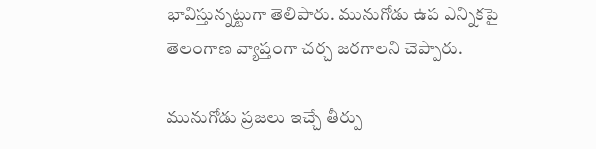భావిస్తున్నట్టుగా తెలిపారు. మునుగోడు ఉప ఎన్నికపై తెలంగాణ వ్యాప్తంగా చర్చ జరగాలని చెప్పారు.

మునుగోడు ప్రజలు ఇచ్చే తీర్పు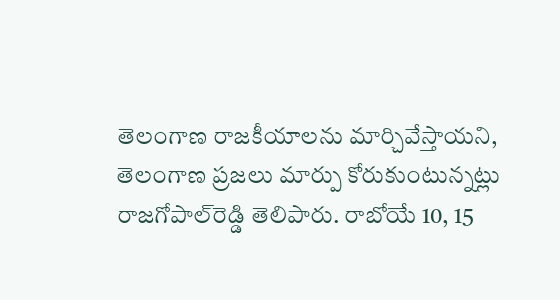తెలంగాణ రాజకీయాలను మార్చివేస్తాయని, తెలంగాణ ప్రజలు మార్పు కోరుకుంటున్నట్లు రాజగోపాల్‌రెడ్డి తెలిపారు. రాబోయే 10, 15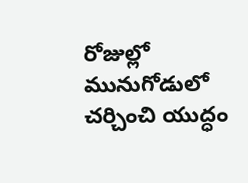రోజుల్లో మునుగోడులో చర్చించి యుద్ధం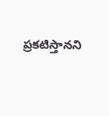ప్రకటిస్తానని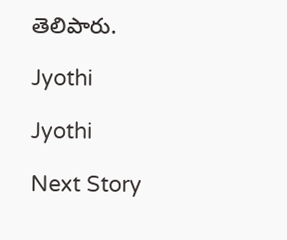తెలిపారు.

Jyothi

Jyothi

Next Story